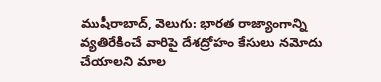ముషీరాబాద్, వెలుగు: భారత రాజ్యాంగాన్ని వ్యతిరేకించే వారిపై దేశద్రోహం కేసులు నమోదు చేయాలని మాల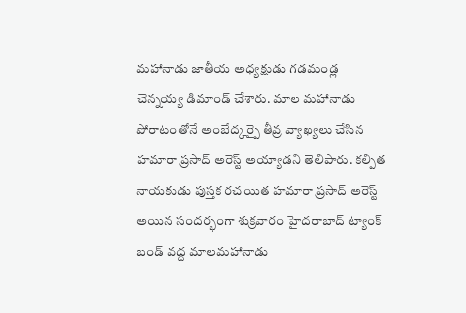మహానాడు జాతీయ అధ్యక్షుడు గడమండ్ల చెన్నయ్య డిమాండ్ చేశారు. మాల మహానాడు పోరాటంతోనే అంబేద్కర్పై తీవ్ర వ్యాఖ్యలు చేసిన హమారా ప్రసాద్ అరెస్ట్ అయ్యాడని తెలిపారు. కల్పిత నాయకుడు పుస్తక రచయిత హమారా ప్రసాద్ అరెస్ట్ అయిన సందర్భంగా శుక్రవారం హైదరాబాద్ ట్యాంక్ బండ్ వద్ద మాలమహానాడు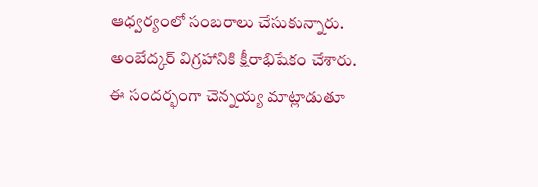ఆధ్వర్యంలో సంబరాలు చేసుకున్నారు. అంబేద్కర్ విగ్రహానికి క్షీరాభిషేకం చేశారు. ఈ సందర్భంగా చెన్నయ్య మాట్లాడుతూ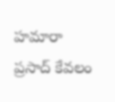హమారా ప్రసాద్ కేవలం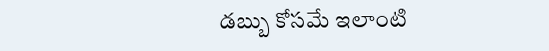డబ్బు కోసమే ఇలాంటి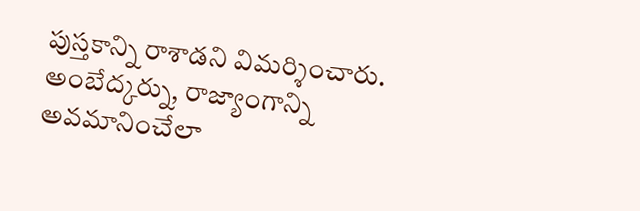పుస్తకాన్ని రాశాడని విమర్శించారు. అంబేద్కర్ను, రాజ్యాంగాన్ని అవమానించేలా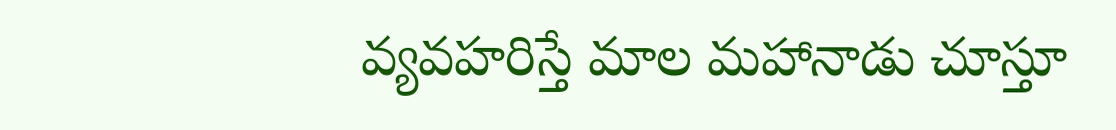వ్యవహరిస్తే మాల మహానాడు చూస్తూ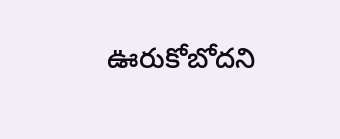ఊరుకోబోదని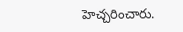హెచ్చరించారు.